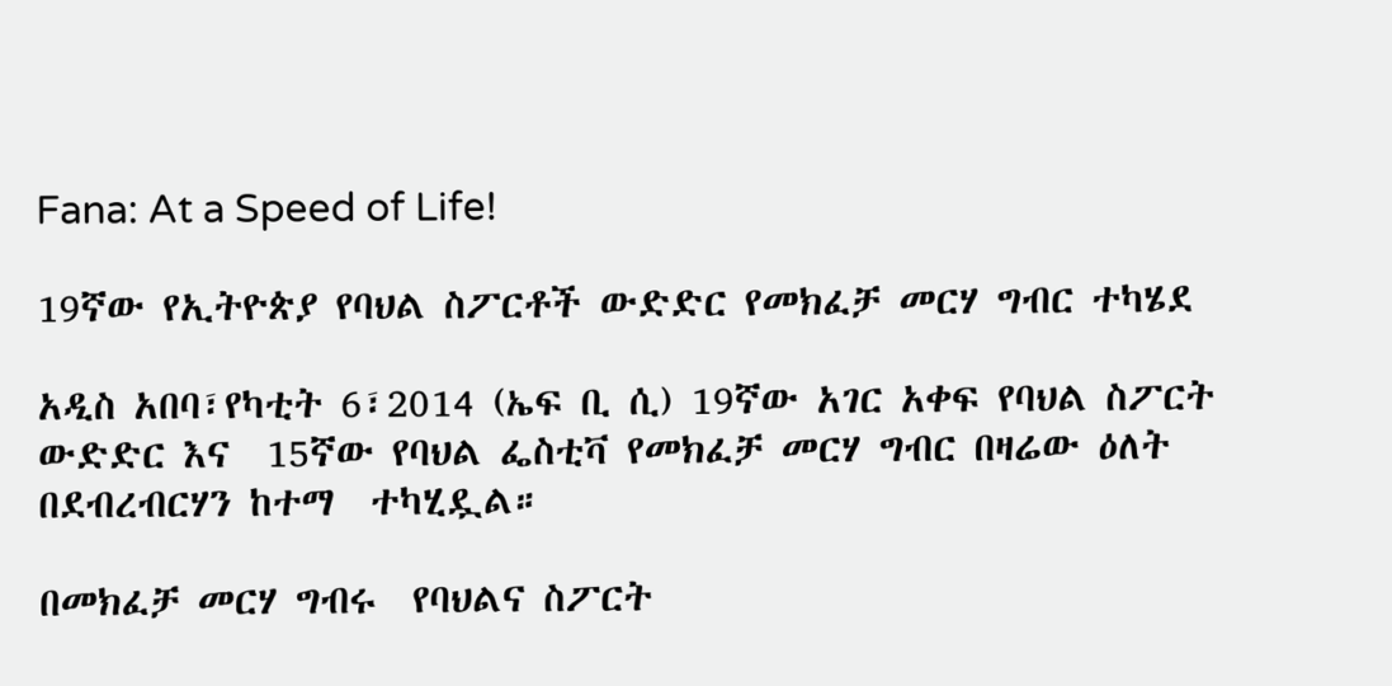Fana: At a Speed of Life!

19ኛው የኢትዮጵያ የባህል ስፖርቶች ውድድር የመክፈቻ መርሃ ግብር ተካሄደ

አዲስ አበባ፣የካቲት 6፣2014 (ኤፍ ቢ ሲ) 19ኛው አገር አቀፍ የባህል ስፖርት ውድድር እና  15ኛው የባህል ፌስቲቫ የመክፈቻ መርሃ ግብር በዛሬው ዕለት በደብረብርሃን ከተማ  ተካሂዷል።

በመክፈቻ መርሃ ግብሩ  የባህልና ስፖርት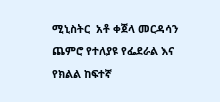ሚኒስትር  አቶ ቀጀላ መርዳሳን ጨምሮ የተለያዩ የፌደራል እና የክልል ከፍተኛ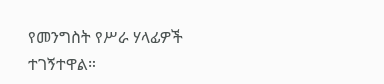የመንግስት የሥራ ሃላፊዎች ተገኝተዋል።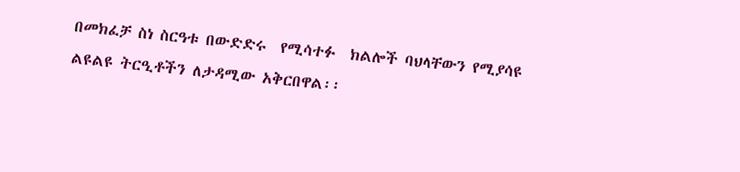በመክፈቻ ስነ ስርዓቱ በውድድሩ  የሚሳተፉ  ክልሎች ባህላቸውን የሚያሳዩ  ልዩልዩ ትርዒቶችን ለታዳሚው አቅርበዋል፡፡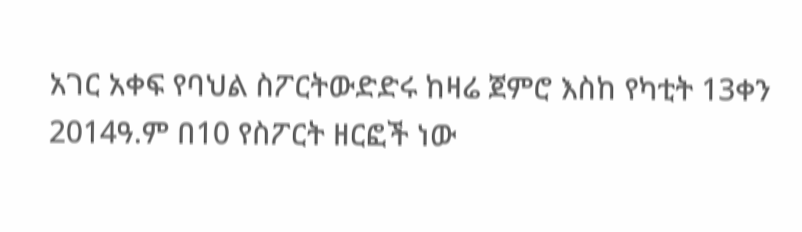አገር አቀፍ የባህል ስፖርትውድድሩ ከዛሬ ጀምሮ እስከ የካቲት 13ቀን 2014ዓ.ም በ10 የስፖርት ዘርፎች ነው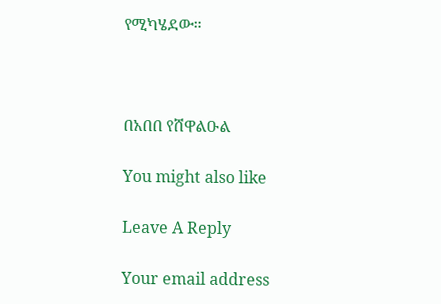የሚካሄደው።



በአበበ የሸዋልዑል

You might also like

Leave A Reply

Your email address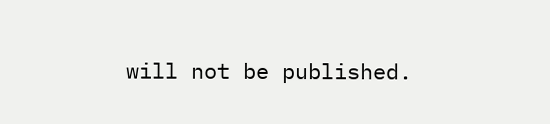will not be published.